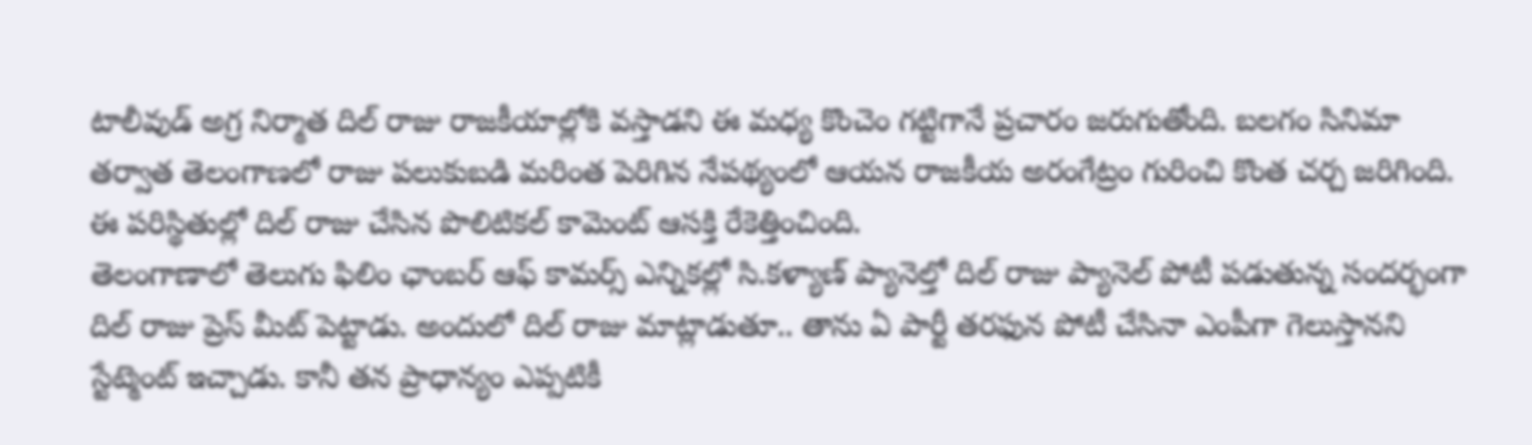టాలీవుడ్ అగ్ర నిర్మాత దిల్ రాజు రాజకీయాల్లోకి వస్తాడని ఈ మధ్య కొంచెం గట్టిగానే ప్రచారం జరుగుతోంది. బలగం సినిమా తర్వాత తెలంగాణలో రాజు పలుకుబడి మరింత పెరిగిన నేపథ్యంలో ఆయన రాజకీయ అరంగేట్రం గురించి కొంత చర్చ జరిగింది. ఈ పరిస్థితుల్లో దిల్ రాజు చేసిన పొలిటికల్ కామెంట్ ఆసక్తి రేకెత్తించింది.
తెలంగాణాలో తెలుగు ఫిలిం ఛాంబర్ ఆఫ్ కామర్స్ ఎన్నికల్లో సి.కళ్యాణ్ ప్యానెల్తో దిల్ రాజు ప్యానెల్ పోటీ పడుతున్న సందర్భంగా దిల్ రాజు ప్రెస్ మీట్ పెట్టాడు. అందులో దిల్ రాజు మాట్లాడుతూ.. తాను ఏ పార్టీ తరఫున పోటీ చేసినా ఎంపీగా గెలుస్తానని స్టేట్మెంట్ ఇచ్చాడు. కానీ తన ప్రాధాన్యం ఎప్పటికీ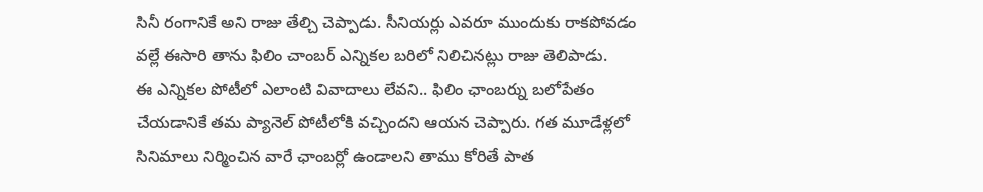సినీ రంగానికే అని రాజు తేల్చి చెప్పాడు. సీనియర్లు ఎవరూ ముందుకు రాకపోవడం వల్లే ఈసారి తాను ఫిలిం చాంబర్ ఎన్నికల బరిలో నిలిచినట్లు రాజు తెలిపాడు.
ఈ ఎన్నికల పోటీలో ఎలాంటి వివాదాలు లేవని.. ఫిలిం ఛాంబర్ను బలోపేతం చేయడానికే తమ ప్యానెల్ పోటీలోకి వచ్చిందని ఆయన చెప్పారు. గత మూడేళ్లలో సినిమాలు నిర్మించిన వారే ఛాంబర్లో ఉండాలని తాము కోరితే పాత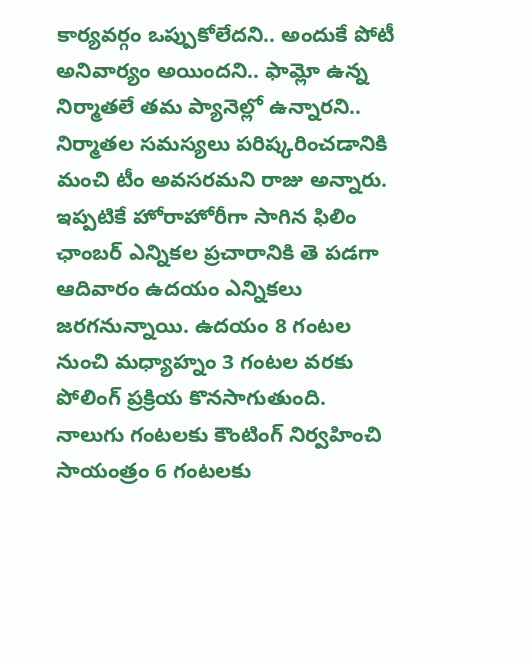కార్యవర్గం ఒప్పుకోలేదని.. అందుకే పోటీ అనివార్యం అయిందని.. ఫామ్లో ఉన్న నిర్మాతలే తమ ప్యానెల్లో ఉన్నారని.. నిర్మాతల సమస్యలు పరిష్కరించడానికి మంచి టీం అవసరమని రాజు అన్నారు.
ఇప్పటికే హోరాహోరీగా సాగిన ఫిలిం ఛాంబర్ ఎన్నికల ప్రచారానికి తె పడగా ఆదివారం ఉదయం ఎన్నికలు జరగనున్నాయి. ఉదయం 8 గంటల నుంచి మధ్యాహ్నం 3 గంటల వరకు పోలింగ్ ప్రక్రియ కొనసాగుతుంది. నాలుగు గంటలకు కౌంటింగ్ నిర్వహించి సాయంత్రం 6 గంటలకు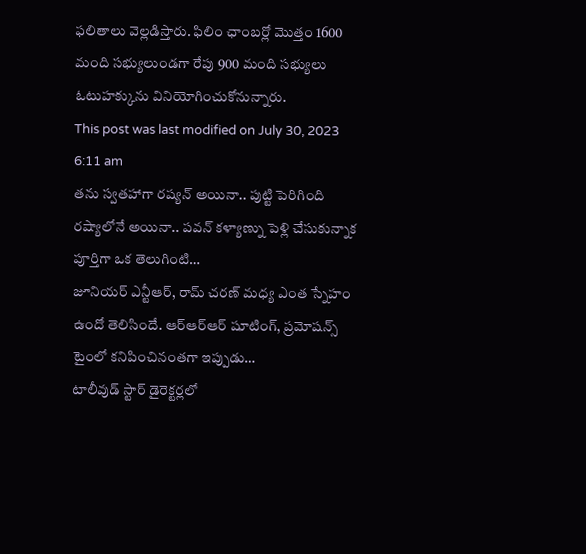ఫలితాలు వెల్లడిస్తారు. ఫిలిం ఛాంబర్లో మొత్తం 1600 మంది సభ్యులుండగా రేపు 900 మంది సభ్యులు ఓటుహక్కును వినియోగించుకోనున్నారు.
This post was last modified on July 30, 2023 6:11 am
తను స్వతహాగా రష్యన్ అయినా.. పుట్టి పెరిగింది రష్యాలోనే అయినా.. పవన్ కళ్యాణ్ను పెళ్లి చేసుకున్నాక పూర్తిగా ఒక తెలుగింటి…
జూనియర్ ఎన్టీఆర్, రామ్ చరణ్ మధ్య ఎంత స్నేహం ఉందో తెలిసిందే. ఆర్ఆర్ఆర్ షూటింగ్, ప్రమోషన్స్ టైంలో కనిపించినంతగా ఇప్పుడు…
టాలీవుడ్ స్టార్ డైరెక్టర్లలో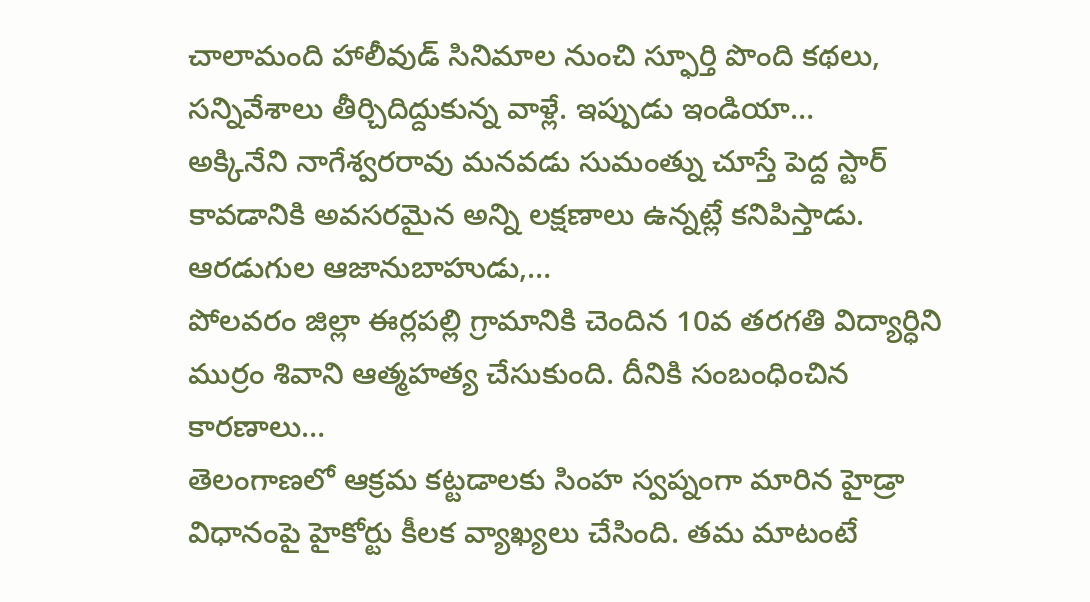చాలామంది హాలీవుడ్ సినిమాల నుంచి స్ఫూర్తి పొంది కథలు, సన్నివేశాలు తీర్చిదిద్దుకున్న వాళ్లే. ఇప్పుడు ఇండియా…
అక్కినేని నాగేశ్వరరావు మనవడు సుమంత్ను చూస్తే పెద్ద స్టార్ కావడానికి అవసరమైన అన్ని లక్షణాలు ఉన్నట్లే కనిపిస్తాడు. ఆరడుగుల ఆజానుబాహుడు,…
పోలవరం జిల్లా ఈర్లపల్లి గ్రామానికి చెందిన 10వ తరగతి విద్యార్ధిని ముర్రం శివాని ఆత్మహత్య చేసుకుంది. దీనికి సంబంధించిన కారణాలు…
తెలంగాణలో ఆక్రమ కట్టడాలకు సింహ స్వప్నంగా మారిన హైడ్రా విధానంపై హైకోర్టు కీలక వ్యాఖ్యలు చేసింది. తమ మాటంటే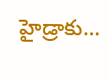హైడ్రాకు…